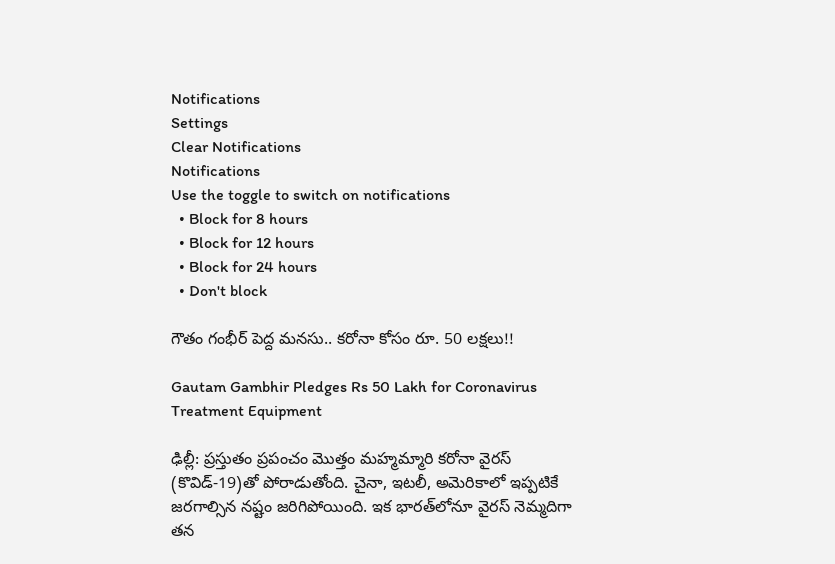Notifications
Settings
Clear Notifications
Notifications
Use the toggle to switch on notifications
  • Block for 8 hours
  • Block for 12 hours
  • Block for 24 hours
  • Don't block

గౌతం గంభీర్ పెద్ద మనసు.. కరోనా కోసం రూ. 50 లక్షలు!!

Gautam Gambhir Pledges Rs 50 Lakh for Coronavirus Treatment Equipment

ఢిల్లీ: ప్రస్తుతం ప్రపంచం మొత్తం మహ్మమ్మారి కరోనా వైరస్‌ (కొవిడ్‌-19)తో పోరాడుతోంది. చైనా, ఇటలీ, అమెరికాలో ఇప్పటికే జరగాల్సిన నష్టం జరిగిపోయింది. ఇక భారత్‌లోనూ వైరస్ నెమ్మదిగా తన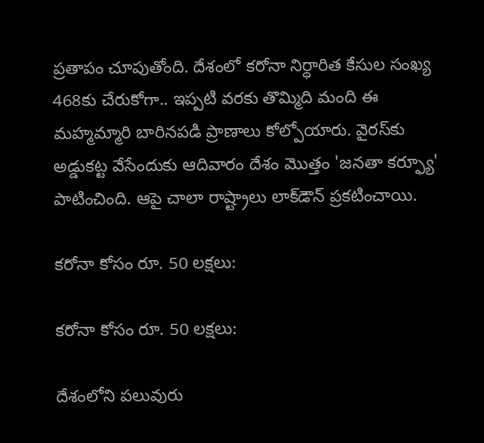ప్రతాపం చూపుతోంది. దేశంలో కరోనా నిర్ధారిత కేసుల సంఖ్య 468కు చేరుకోగా.. ఇప్పటి వరకు తొమ్మిది మంది ఈ మహ్మమ్మారి బారినపడి ప్రాణాలు కోల్పోయారు. వైరస్‌కు అడ్డుకట్ట వేసేందుకు ఆదివారం దేశం మొత్తం 'జనతా కర్ఫ్యూ' పాటించింది. ఆపై చాలా రాష్ట్రాలు లాక్‌డౌన్ ప్రకటించాయి.

కరోనా కోసం రూ. 50 లక్షలు:

కరోనా కోసం రూ. 50 లక్షలు:

దేశంలోని పలువురు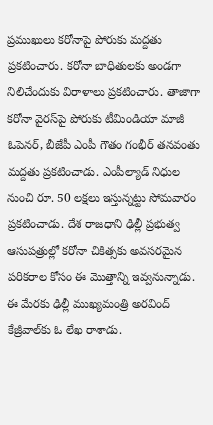ప్రముఖులు కరోనాపై పోరుకు మద్దతు ప్రకటించారు. కరోనా బాధితులకు అండగా నిలిచేందుకు విరాళాలు ప్రకటించారు. తాజాగా కరోనా వైరస్‌పై పోరుకు టీమిండియా మాజీ ఓపెనర్, బీజేపీ ఎంపీ గౌతం గంభీర్ తనవంతు మద్దతు ప్రకటించాడు. ఎంపీల్యాడ్ నిధుల నుంచి రూ. 50 లక్షలు ఇస్తున్నట్టు సోమవారం ప్రకటించాడు. దేశ రాజధాని ఢిల్లీ ప్రభుత్వ ఆసుపత్రుల్లో కరోనా చికిత్సకు అవసరమైన పరికరాల కోసం ఈ మొత్తాన్ని ఇవ్వనున్నాడు. ఈ మేరకు ఢిల్లీ ముఖ్యమంత్రి అరవింద్ కేజ్రీవాల్‌కు ఓ లేఖ రాశాడు.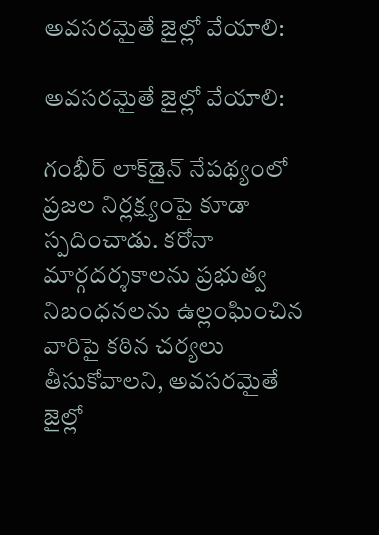అవసరమైతే జైల్లో వేయాలి:

అవసరమైతే జైల్లో వేయాలి:

గంభీర్ లాక్‌డైన్ నేపథ్యంలో ప్రజల నిర్లక్ష్యంపై కూడా స్పదించాడు. కరోనా మార్గదర్శకాలను ప్రభుత్వ నిబంధనలను ఉల్లంఘించిన వారిపై కఠిన చర్యలు తీసుకోవాలని, అవసరమైతే జైల్లో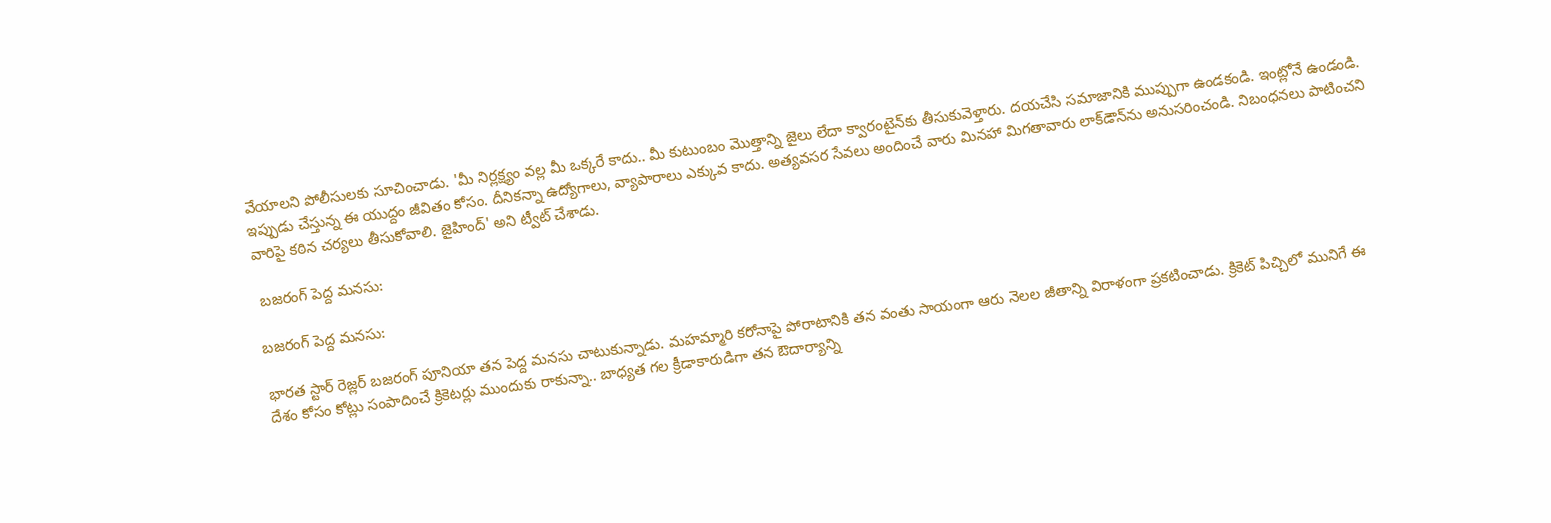వేయాలని పోలీసులకు సూచించాడు. 'మీ నిర్లక్ష్యం వల్ల మీ ఒక్కరే కాదు.. మీ కుటుంబం మొత్తాన్ని జైలు లేదా క్వారంటైన్‌కు తీసుకువెళ్తారు. దయచేసి సమాజానికి ముప్పుగా ఉండకండి. ఇంట్లోనే ఉండండి. ఇప్పుడు చేస్తున్న ఈ యుద్దం జీవితం కోసం. దీనికన్నా ఉద్యోగాలు, వ్యాపారాలు ఎక్కువ కాదు. అత్యవసర సేవలు అందించే వారు మినహా మిగతావారు లాక్‌డౌన్‌ను అనుసరించండి. నిబంధనలు పాటించని వారిపై కఠిన చర్యలు తీసుకోవాలి. జైహింద్' అని ట్వీట్ చేశాడు.

 బజరంగ్ పెద్ద మనసు:

బజరంగ్ పెద్ద మనసు:

భారత స్టార్ రెజ్లర్ బజరంగ్ పూనియా తన పెద్ద మనసు చాటుకున్నాడు. మహమ్మారి కరోనాపై పోరాటానికి తన వంతు సాయంగా ఆరు నెలల జీతాన్ని విరాళంగా ప్రకటించాడు. క్రికెట్ పిచ్చిలో మునిగే ఈ దేశం కోసం కోట్లు సంపాదించే క్రికెటర్లు ముందుకు రాకున్నా.. బాధ్యత గల క్రీడాకారుడిగా తన ఔదార్యాన్ని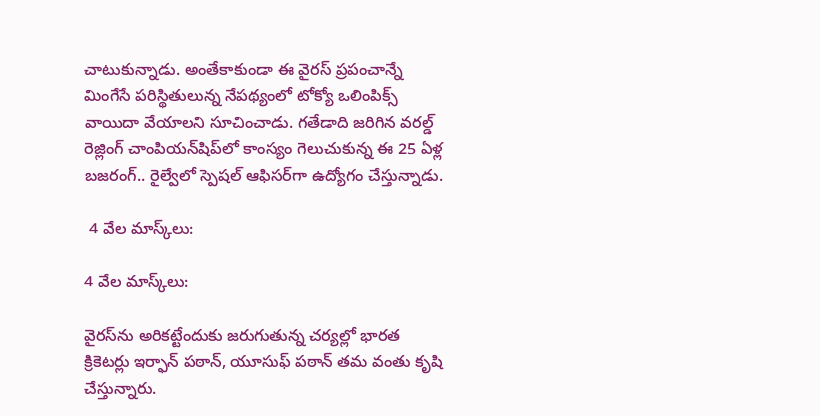చాటుకున్నాడు. అంతేకాకుండా ఈ వైరస్ ప్రపంచాన్నే మింగేసే పరిస్థితులున్న నేపథ్యంలో టోక్యో ఒలింపిక్స్ వాయిదా వేయాలని సూచించాడు. గతేడాది జరిగిన వరల్డ్ రెజ్లింగ్ చాంపియన్‌షిప్‌లో కాంస్యం గెలుచుకున్న ఈ 25 ఏళ్ల బజరంగ్.. రైల్వేలో స్పెషల్ ఆఫిసర్‌గా ఉద్యోగం చేస్తున్నాడు.

 4 వేల మాస్క్‌లు:

4 వేల మాస్క్‌లు:

వైరస్‌ను అరికట్టేందుకు జరుగుతున్న చర్యల్లో భారత క్రికెటర్లు ఇర్ఫాన్‌ పఠాన్, యూసుఫ్‌ పఠాన్‌ తమ వంతు కృషి చేస్తున్నారు.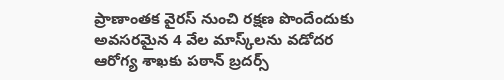ప్రాణాంతక వైరస్ నుంచి రక్షణ పొందేందుకు అవసరమైన 4 వేల మాస్క్‌లను వడోదర ఆరోగ్య శాఖకు పఠాన్‌ బ్రదర్స్‌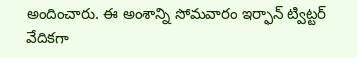అందించారు. ఈ అంశాన్ని సోమవారం ఇర్ఫాన్‌ ట్విట్టర్‌ వేదికగా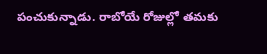పంచుకున్నాడు. రాబోయే రోజుల్లో తమకు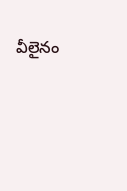వీలైనం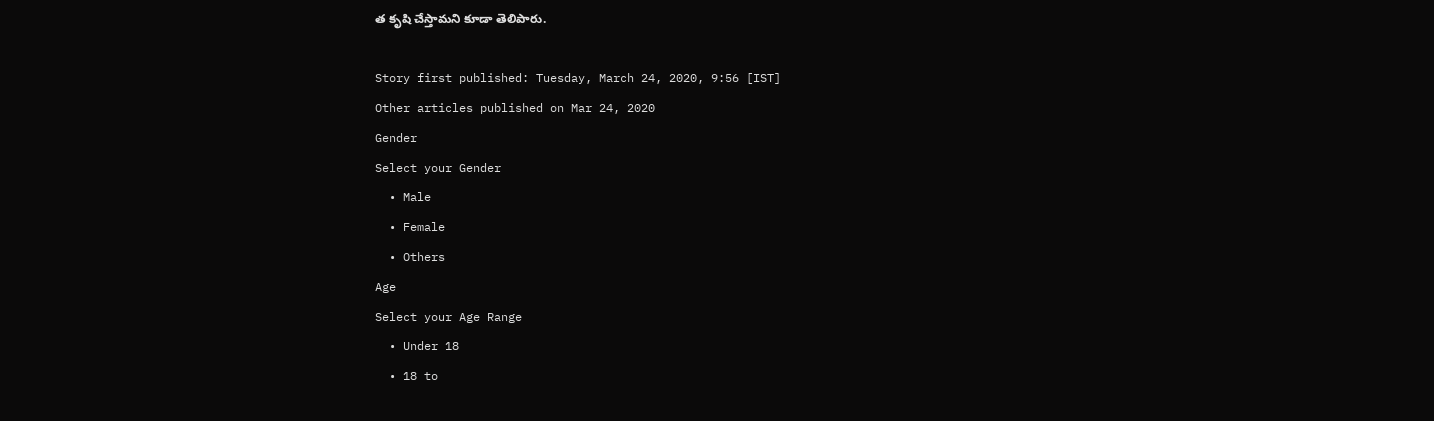త కృషి చేస్తామని కూడా తెలిపారు.

Story first published: Tuesday, March 24, 2020, 9:56 [IST]
Other articles published on Mar 24, 2020
Gender
Select your Gender
  • Male
  • Female
  • Others
Age
Select your Age Range
  • Under 18
  • 18 to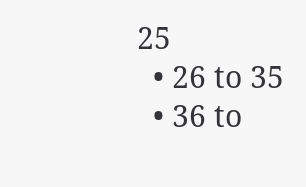25
  • 26 to 35
  • 36 to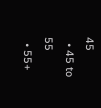45
  • 45 to 55
  • 55+